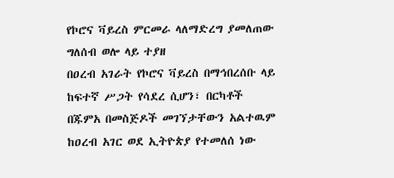የኮሮና ቫይረስ ምርመራ ላለማድረግ ያመለጠው ግለሰብ ወሎ ላይ ተያዘ
በዐረብ አገራት የኮሮና ቫይረስ በማኅበረሰቡ ላይ ከፍተኛ ሥጋት የሳደረ ሲሆን፣ በርካቶች በጁምአ በመስጅዶች መገኘታቸውን አልተዉም
ከዐረብ አገር ወደ ኢትዮጵያ የተመለሰ ነው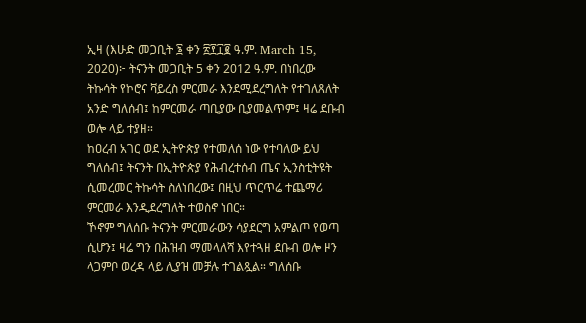ኢዛ (እሁድ መጋቢት ፮ ቀን ፳፻፲፪ ዓ.ም. March 15, 2020)፦ ትናንት መጋቢት 5 ቀን 2012 ዓ.ም. በነበረው ትኩሳት የኮሮና ቫይረስ ምርመራ እንደሚደረግለት የተገለጸለት አንድ ግለሰብ፤ ከምርመራ ጣቢያው ቢያመልጥም፤ ዛሬ ደቡብ ወሎ ላይ ተያዘ።
ከዐረብ አገር ወደ ኢትዮጵያ የተመለሰ ነው የተባለው ይህ ግለሰብ፤ ትናንት በኢትዮጵያ የሕብረተሰብ ጤና ኢንስቲትዩት ሲመረመር ትኩሳት ስለነበረው፤ በዚህ ጥርጥሬ ተጨማሪ ምርመራ እንዲደረግለት ተወስኖ ነበር።
ኾኖም ግለሰቡ ትናንት ምርመራውን ሳያደርግ አምልጦ የወጣ ሲሆን፤ ዛሬ ግን በሕዝብ ማመላለሻ እየተጓዘ ደቡብ ወሎ ዞን ላጋምቦ ወረዳ ላይ ሊያዝ መቻሉ ተገልጿል። ግለሰቡ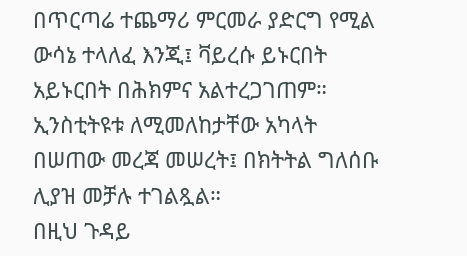በጥርጣሬ ተጨማሪ ምርመራ ያድርግ የሚል ውሳኔ ተላለፈ እንጂ፤ ቫይረሱ ይኑርበት አይኑርበት በሕክምና አልተረጋገጠም።
ኢንስቲትዩቱ ለሚመለከታቸው አካላት በሠጠው መረጃ መሠረት፤ በክትትል ግለሰቡ ሊያዝ መቻሉ ተገልጿል።
በዚህ ጉዳይ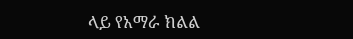ላይ የአማራ ክልል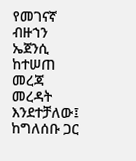የመገናኛ ብዙኀን ኤጀንሲ ከተሠጠ መረጃ መረዳት እንደተቻለው፤ ከግለሰቡ ጋር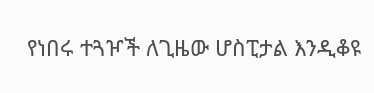የነበሩ ተጓዦች ለጊዜው ሆስፒታል እንዲቆዩ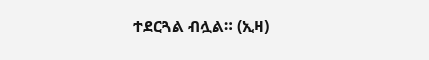ተደርጓል ብሏል። (ኢዛ)